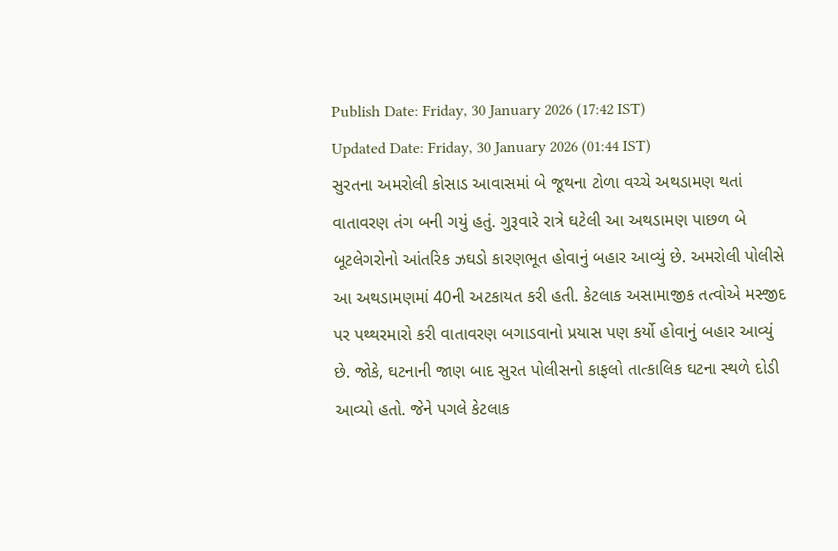Publish Date: Friday, 30 January 2026 (17:42 IST)
Updated Date: Friday, 30 January 2026 (01:44 IST)
સુરતના અમરોલી કોસાડ આવાસમાં બે જૂથના ટોળા વચ્ચે અથડામણ થતાં વાતાવરણ તંગ બની ગયું હતું. ગુરૂવારે રાત્રે ઘટેલી આ અથડામણ પાછળ બે બૂટલેગરોનો આંતરિક ઝઘડો કારણભૂત હોવાનું બહાર આવ્યું છે. અમરોલી પોલીસે આ અથડામણમાં 40ની અટકાયત કરી હતી. કેટલાક અસામાજીક તત્વોએ મસ્જીદ પર પથ્થરમારો કરી વાતાવરણ બગાડવાનો પ્રયાસ પણ કર્યો હોવાનું બહાર આવ્યું છે. જોકે, ઘટનાની જાણ બાદ સુરત પોલીસનો કાફલો તાત્કાલિક ઘટના સ્થળે દોડી આવ્યો હતો. જેને પગલે કેટલાક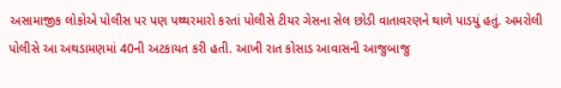અસામાજીક લોકોએ પોલીસ પર પણ પથ્થરમારો કરતાં પોલીસે ટીયર ગેસના સેલ છોડી વાતાવરણને થાળે પાડયું હતું. અમરોલી પોલીસે આ અથડામણમાં 40ની અટકાયત કરી હતી. આખી રાત કોસાડ આવાસની આજુબાજુ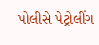પોલીસે પેટ્રોલીંગ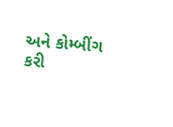અને કોમ્બીંગ કરી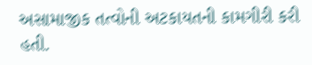અસામાજીક તત્વોની અટકાયતની કામગીરી કરી હતી.